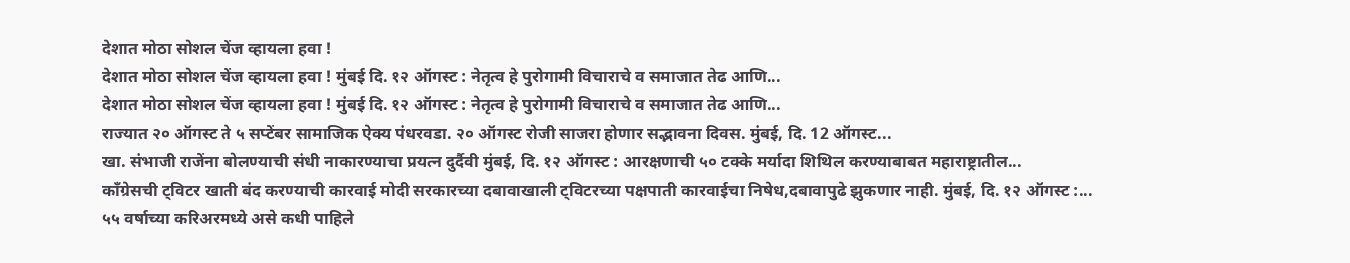देशात मोठा सोशल चेंज व्हायला हवा !
देशात मोठा सोशल चेंज व्हायला हवा ! मुंबई दि. १२ ऑगस्ट : नेतृत्व हे पुरोगामी विचाराचे व समाजात तेढ आणि...
देशात मोठा सोशल चेंज व्हायला हवा ! मुंबई दि. १२ ऑगस्ट : नेतृत्व हे पुरोगामी विचाराचे व समाजात तेढ आणि...
राज्यात २० ऑगस्ट ते ५ सप्टेंबर सामाजिक ऐक्य पंधरवडा. २० ऑगस्ट रोजी साजरा होणार सद्भावना दिवस. मुंबई, दि. 12 ऑगस्ट...
खा. संभाजी राजेंना बोलण्याची संधी नाकारण्याचा प्रयत्न दुर्दैवी मुंबई, दि. १२ ऑगस्ट : आरक्षणाची ५० टक्के मर्यादा शिथिल करण्याबाबत महाराष्ट्रातील...
काँग्रेसची ट्विटर खाती बंद करण्याची कारवाई मोदी सरकारच्या दबावाखाली ट्विटरच्या पक्षपाती कारवाईचा निषेध,दबावापुढे झुकणार नाही. मुंबई, दि. १२ ऑगस्ट :...
५५ वर्षाच्या करिअरमध्ये असे कधी पाहिले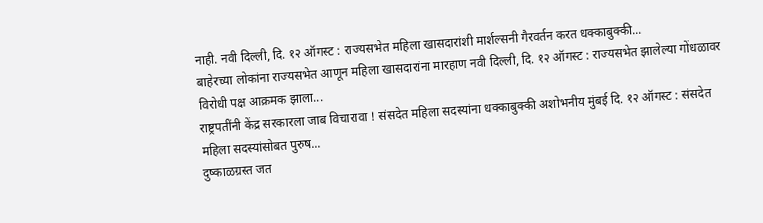नाही. नवी दिल्ली, दि. १२ ऑगस्ट : राज्यसभेत महिला खासदारांशी मार्शल्सनी गैरवर्तन करत धक्काबुक्की...
बाहेरच्या लोकांना राज्यसभेत आणून महिला खासदारांना मारहाण नवी दिल्ली, दि. १२ ऑगस्ट : राज्यसभेत झालेल्या गोंधळावर विरोधी पक्ष आक्रमक झाला...
राष्ट्रपतींनी केंद्र सरकारला जाब विचारावा ! संसदेत महिला सदस्यांना धक्काबुक्की अशोभनीय मुंबई दि. १२ ऑगस्ट : संसदेत महिला सदस्यांसोबत पुरुष...
दुष्काळग्रस्त जत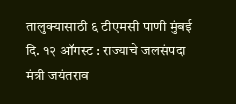तालुक्यासाठी ६ टीएमसी पाणी मुंबई दि. १२ ऑगस्ट : राज्याचे जलसंपदा मंत्री जयंतराव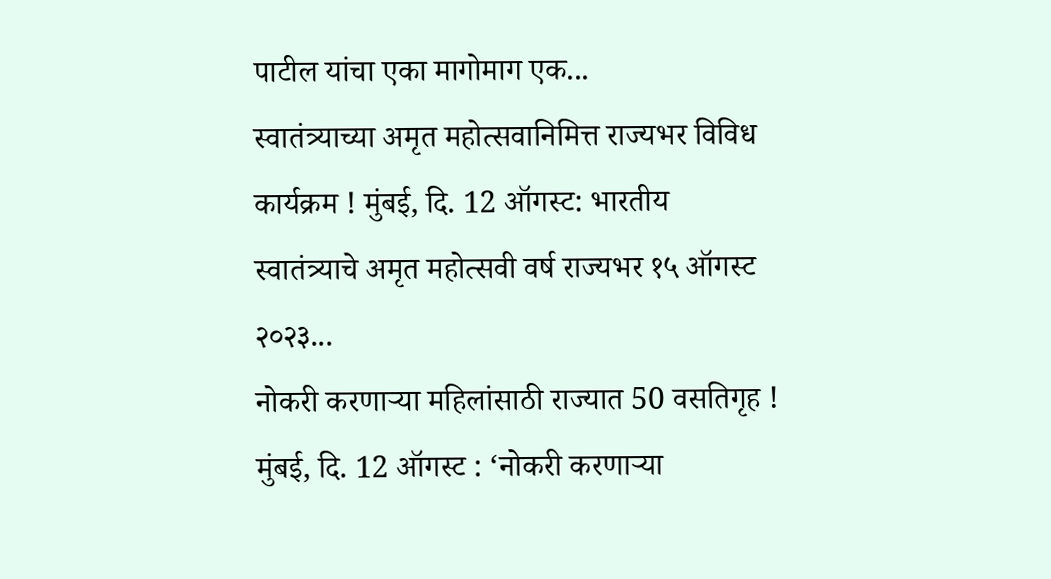पाटील यांचा एका मागोमाग एक...
स्वातंत्र्याच्या अमृत महोत्सवानिमित्त राज्यभर विविध कार्यक्रम ! मुंबई, दि. 12 ऑगस्ट: भारतीय स्वातंत्र्याचे अमृत महोत्सवी वर्ष राज्यभर १५ ऑगस्ट २०२३...
नोकरी करणाऱ्या महिलांसाठी राज्यात 50 वसतिगृह ! मुंबई, दि. 12 ऑगस्ट : ‘नोकरी करणाऱ्या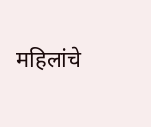महिलांचे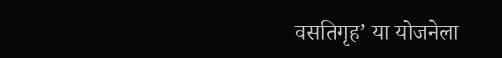वसतिगृह’ या योजनेला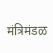मंत्रिमंडळ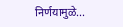निर्णयामुळे...